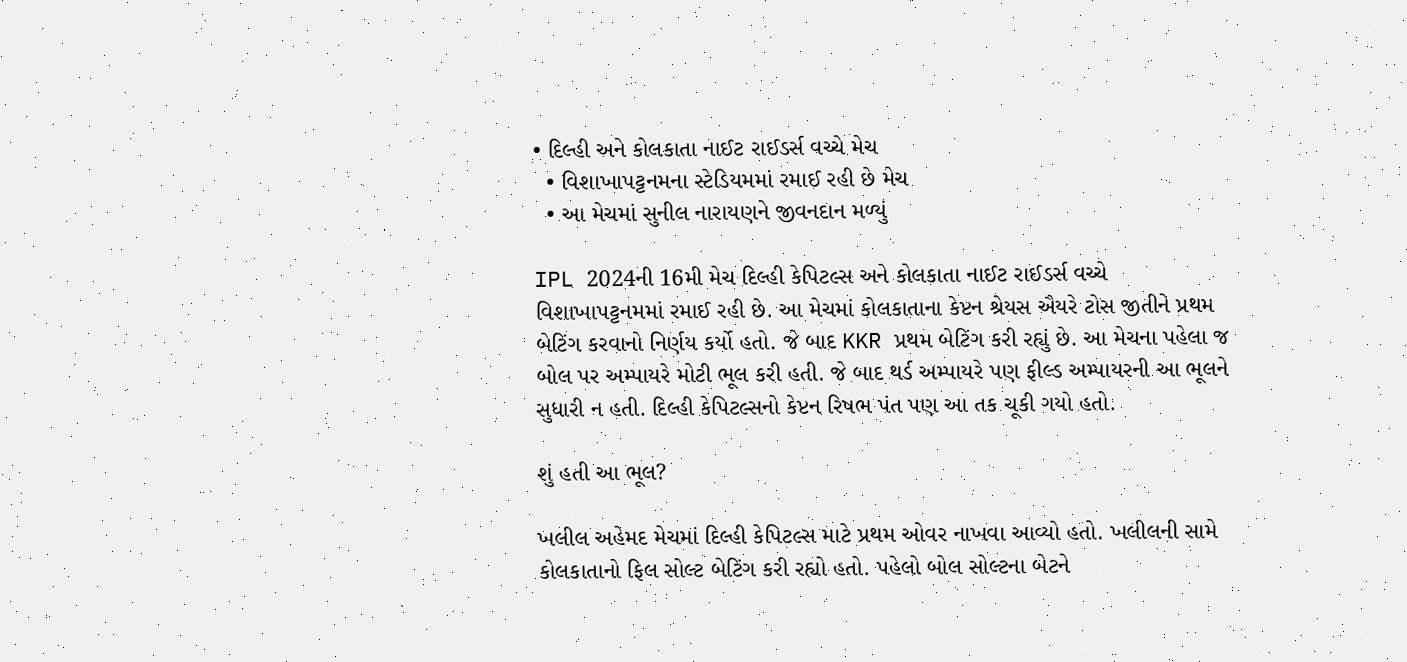• દિલ્હી અને કોલકાતા નાઈટ રાઈડર્સ વચ્ચે મેચ
  • વિશાખાપટ્ટનમના સ્ટેડિયમમાં રમાઈ રહી છે મેચ
  • આ મેચમાં સુનીલ નારાયણને જીવનદાન મળ્યું

IPL 2024ની 16મી મેચ દિલ્હી કેપિટલ્સ અને કોલકાતા નાઈટ રાઈડર્સ વચ્ચે વિશાખાપટ્ટનમમાં રમાઈ રહી છે. આ મેચમાં કોલકાતાના કેપ્ટન શ્રેયસ ઐયરે ટોસ જીતીને પ્રથમ બેટિંગ કરવાનો નિર્ણય કર્યો હતો. જે બાદ KKR પ્રથમ બેટિંગ કરી રહ્યું છે. આ મેચના પહેલા જ બોલ પર અમ્પાયરે મોટી ભૂલ કરી હતી. જે બાદ થર્ડ અમ્પાયરે પણ ફીલ્ડ અમ્પાયરની આ ભૂલને સુધારી ન હતી. દિલ્હી કેપિટલ્સનો કેપ્ટન રિષભ પંત પણ આ તક ચૂકી ગયો હતો.

શું હતી આ ભૂલ?

ખલીલ અહેમદ મેચમાં દિલ્હી કેપિટલ્સ માટે પ્રથમ ઓવર નાખવા આવ્યો હતો. ખલીલની સામે કોલકાતાનો ફિલ સોલ્ટ બેટિંગ કરી રહ્યો હતો. પહેલો બોલ સોલ્ટના બેટને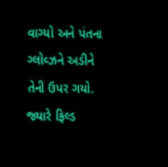વાગ્યો અને પંતના ગ્લોવ્ઝને અડીને તેની ઉપર ગયો. જ્યારે ફિલ્ડ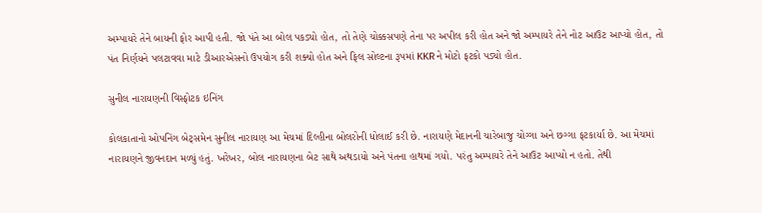અમ્પાયરે તેને બાયની ફોર આપી હતી. જો પંતે આ બોલ પકડ્યો હોત, તો તેણે ચોક્કસપણે તેના પર અપીલ કરી હોત અને જો અમ્પાયરે તેને નોટ આઉટ આપ્યો હોત, તો પંત નિર્ણયને પલટાવવા માટે ડીઆરએસનો ઉપયોગ કરી શક્યો હોત અને ફિલ સોલ્ટના રૂપમાં KKRને મોટો ફટકો પડ્યો હોત.

સુનીલ નારાયણની વિસ્ફોટક ઇનિંગ

કોલકાતાનો ઓપનિંગ બેટ્સમેન સુનીલ નારાયણ આ મેચમાં દિલ્હીના બોલરોની ધોલાઈ કરી છે. નારાયણે મેદાનની ચારેબાજુ ચોગ્ગા અને છગ્ગા ફટકાર્યા છે. આ મેચમાં નારાયણને જીવનદાન મળ્યું હતું. ખરેખર, બોલ નારાયણના બેટ સાથે અથડાયો અને પંતના હાથમાં ગયો. પરંતુ અમ્પાયરે તેને આઉટ આપ્યો ન હતો. તેથી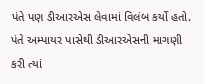પંતે પણ ડીઆરએસ લેવામાં વિલંબ કર્યો હતો. પંતે અમ્પાયર પાસેથી ડીઆરએસની માગણી કરી ત્યાં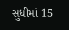સુધીમાં 15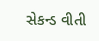સેકન્ડ વીતી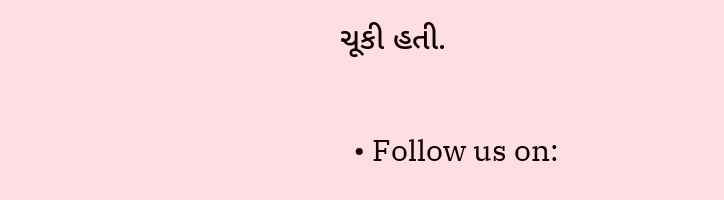ચૂકી હતી.

  • Follow us on: